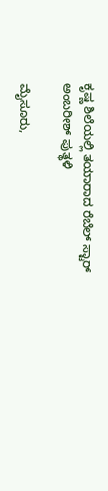ಕೃಷ್ಣ ಶಿಲೆಯಲ್ಲಿ ತಯಾರಾದ ರೆಬೆಲ್ ಸ್ಟಾರ್ ಅಂಬರೀಶ್ ಪುತ್ಥಳಿ

ಮೈಸೂರು,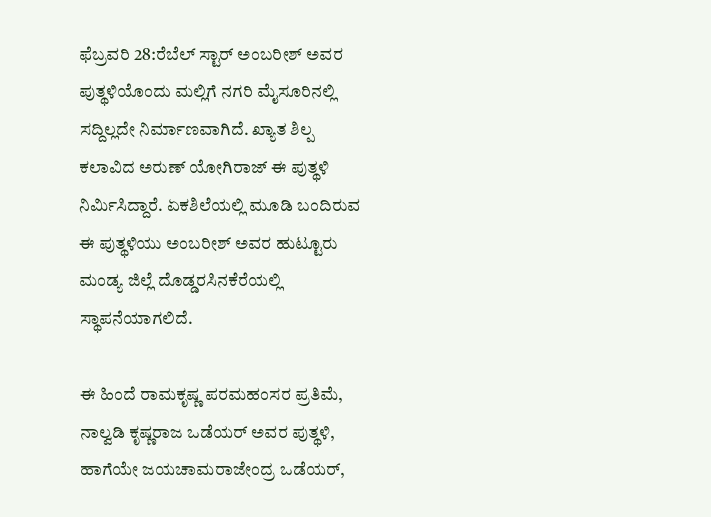ಫೆಬ್ರವರಿ 28:ರೆಬೆಲ್ ಸ್ಟಾರ್ ಅಂಬರೀಶ್ ಅವರ ಪುತ್ಥಳಿಯೊಂದು ಮಲ್ಲಿಗೆ ನಗರಿ ಮೈಸೂರಿನಲ್ಲಿ ಸದ್ದಿಲ್ಲದೇ ನಿರ್ಮಾಣವಾಗಿದೆ. ಖ್ಯಾತ ಶಿಲ್ಪ ಕಲಾವಿದ ಅರುಣ್ ಯೋಗಿರಾಜ್ ಈ ಪುತ್ಥಳಿ ನಿರ್ಮಿಸಿದ್ದಾರೆ. ಏಕಶಿಲೆಯಲ್ಲಿ ಮೂಡಿ ಬಂದಿರುವ ಈ ಪುತ್ಥಳಿಯು ಅಂಬರೀಶ್ ಅವರ ಹುಟ್ಟೂರು ಮಂಡ್ಯ ಜಿಲ್ಲೆ ದೊಡ್ಡರಸಿನಕೆರೆಯಲ್ಲಿ ಸ್ಥಾಪನೆಯಾಗಲಿದೆ.

ಈ ಹಿಂದೆ ರಾಮಕೃಷ್ಣ ಪರಮಹಂಸರ ಪ್ರತಿಮೆ, ನಾಲ್ವಡಿ ಕೃಷ್ಣರಾಜ ಒಡೆಯರ್ ಅವರ ಪುತ್ಥಳಿ, ಹಾಗೆಯೇ ಜಯಚಾಮರಾಜೇಂದ್ರ ಒಡೆಯರ್,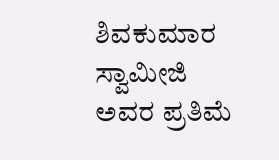ಶಿವಕುಮಾರ ಸ್ವಾಮೀಜಿ ಅವರ ಪ್ರತಿಮೆ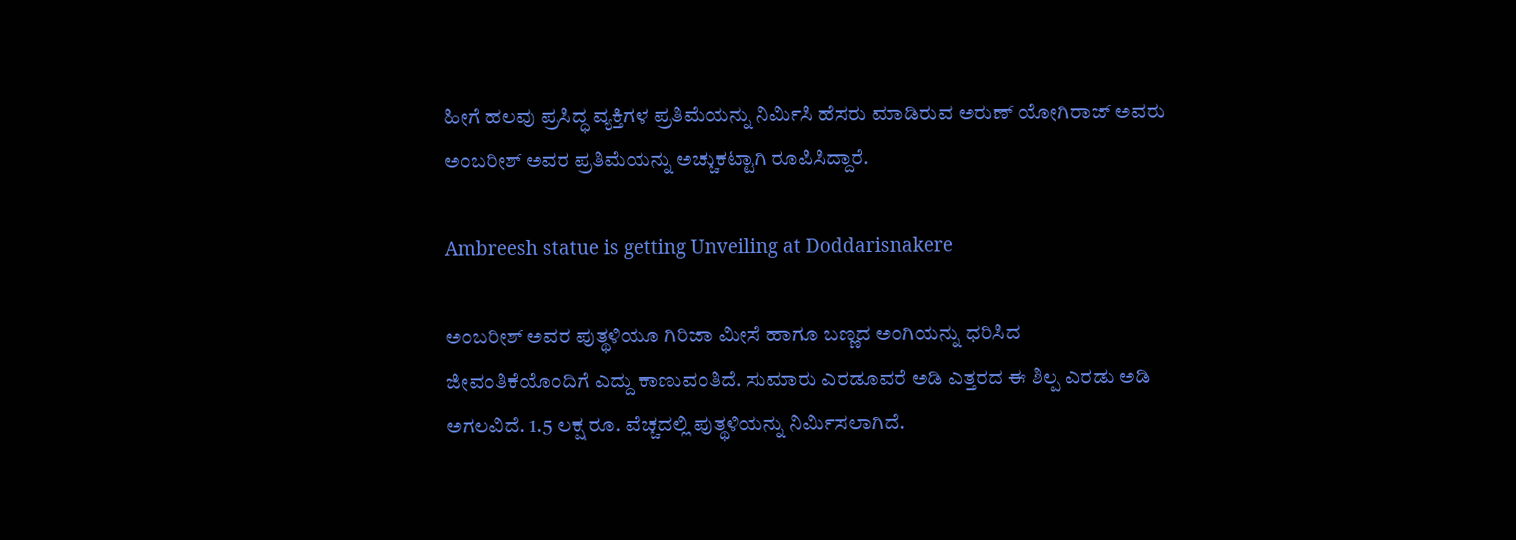ಹೀಗೆ ಹಲವು ಪ್ರಸಿದ್ಧ ವ್ಯಕ್ತಿಗಳ ಪ್ರತಿಮೆಯನ್ನು ನಿರ್ಮಿಸಿ ಹೆಸರು ಮಾಡಿರುವ ಅರುಣ್ ಯೋಗಿರಾಜ್ ಅವರು ಅಂಬರೀಶ್ ಅವರ ಪ್ರತಿಮೆಯನ್ನು ಅಚ್ಚುಕಟ್ಟಾಗಿ ರೂಪಿಸಿದ್ದಾರೆ.

Ambreesh statue is getting Unveiling at Doddarisnakere

ಅಂಬರೀಶ್ ಅವರ ಪುತ್ಥಳಿಯೂ ಗಿರಿಜಾ ಮೀಸೆ ಹಾಗೂ ಬಣ್ಣದ ಅಂಗಿಯನ್ನು ಧರಿಸಿದ ಜೀವಂತಿಕೆಯೊಂದಿಗೆ ಎದ್ದು ಕಾಣುವಂತಿದೆ. ಸುಮಾರು ಎರಡೂವರೆ ಅಡಿ ಎತ್ತರದ ಈ ಶಿಲ್ಪ ಎರಡು ಅಡಿ ಅಗಲವಿದೆ. 1.5 ಲಕ್ಷ ರೂ. ವೆಚ್ಚದಲ್ಲಿ ಪುತ್ಥಳಿಯನ್ನು ನಿರ್ಮಿಸಲಾಗಿದೆ.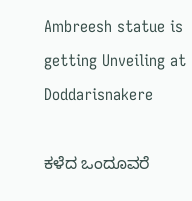Ambreesh statue is getting Unveiling at Doddarisnakere

ಕಳೆದ ಒಂದೂವರೆ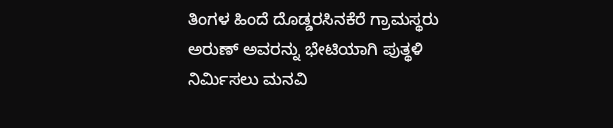ತಿಂಗಳ ಹಿಂದೆ ದೊಡ್ಡರಸಿನಕೆರೆ ಗ್ರಾಮಸ್ಥರು ಅರುಣ್ ಅವರನ್ನು ಭೇಟಿಯಾಗಿ ಪುತ್ಥಳಿ ನಿರ್ಮಿಸಲು ಮನವಿ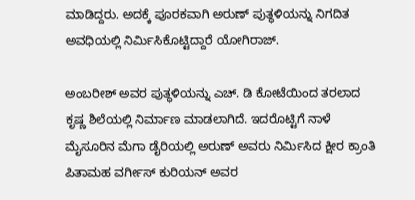ಮಾಡಿದ್ದರು. ಅದಕ್ಕೆ ಪೂರಕವಾಗಿ ಅರುಣ್ ಪುತ್ಥಳಿಯನ್ನು ನಿಗದಿತ ಅವಧಿಯಲ್ಲಿ ನಿರ್ಮಿಸಿಕೊಟ್ಟಿದ್ದಾರೆ ಯೋಗಿರಾಜ್.

ಅಂಬರೀಶ್ ಅವರ ಪುತ್ಥಳಿಯನ್ನು ಎಚ್. ಡಿ ಕೋಟೆಯಿಂದ ತರಲಾದ ಕೃಷ್ಣ ಶಿಲೆಯಲ್ಲಿ ನಿರ್ಮಾಣ ಮಾಡಲಾಗಿದೆ. ಇದರೊಟ್ಟಿಗೆ ನಾಳೆ ಮೈಸೂರಿನ ಮೆಗಾ ಡೈರಿಯಲ್ಲಿ ಅರುಣ್ ಅವರು ನಿರ್ಮಿಸಿದ ಕ್ಷೀರ ಕ್ರಾಂತಿ ಪಿತಾಮಹ ವರ್ಗೀಸ್ ಕುರಿಯನ್ ಅವರ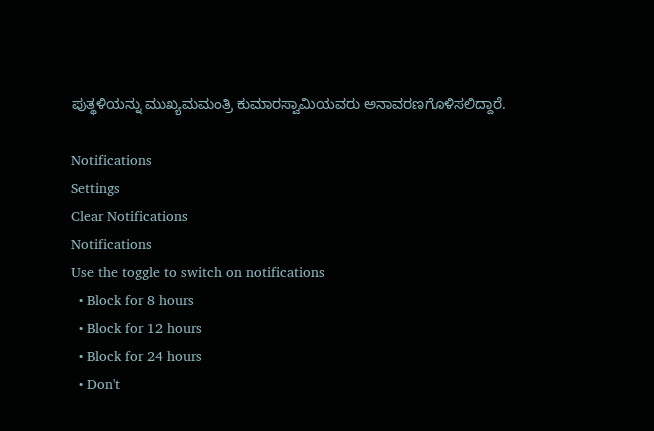ಪುತ್ಥಳಿಯನ್ನು ಮುಖ್ಯಮಮಂತ್ರಿ ಕುಮಾರಸ್ವಾಮಿಯವರು ಅನಾವರಣಗೊಳಿಸಲಿದ್ದಾರೆ.

Notifications
Settings
Clear Notifications
Notifications
Use the toggle to switch on notifications
  • Block for 8 hours
  • Block for 12 hours
  • Block for 24 hours
  • Don't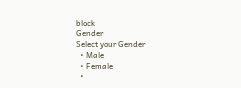block
Gender
Select your Gender
  • Male
  • Female
  •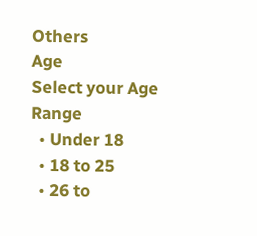Others
Age
Select your Age Range
  • Under 18
  • 18 to 25
  • 26 to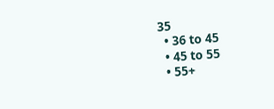35
  • 36 to 45
  • 45 to 55
  • 55+